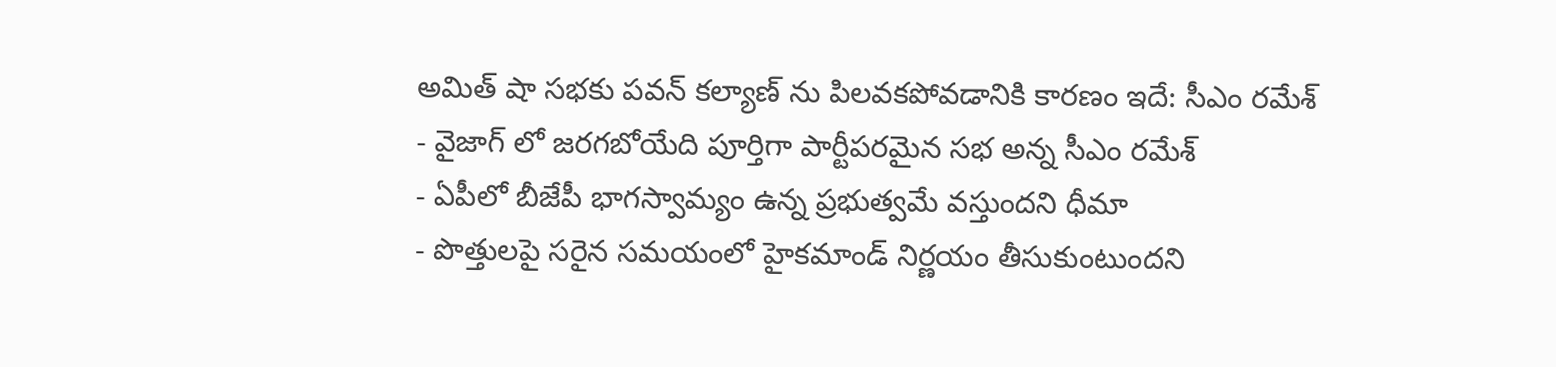అమిత్ షా సభకు పవన్ కల్యాణ్ ను పిలవకపోవడానికి కారణం ఇదే: సీఎం రమేశ్
- వైజాగ్ లో జరగబోయేది పూర్తిగా పార్టీపరమైన సభ అన్న సీఎం రమేశ్
- ఏపీలో బీజేపీ భాగస్వామ్యం ఉన్న ప్రభుత్వమే వస్తుందని ధీమా
- పొత్తులపై సరైన సమయంలో హైకమాండ్ నిర్ణయం తీసుకుంటుందని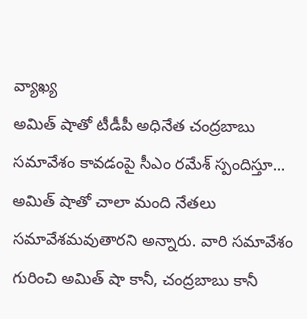వ్యాఖ్య
అమిత్ షాతో టీడీపీ అధినేత చంద్రబాబు సమావేశం కావడంపై సీఎం రమేశ్ స్పందిస్తూ... అమిత్ షాతో చాలా మంది నేతలు సమావేశమవుతారని అన్నారు. వారి సమావేశం గురించి అమిత్ షా కానీ, చంద్రబాబు కానీ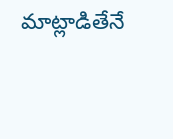మాట్లాడితేనే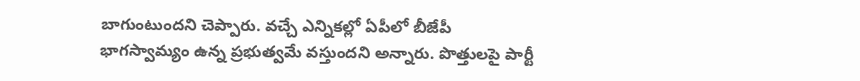బాగుంటుందని చెప్పారు. వచ్చే ఎన్నికల్లో ఏపీలో బీజేపీ భాగస్వామ్యం ఉన్న ప్రభుత్వమే వస్తుందని అన్నారు. పొత్తులపై పార్టీ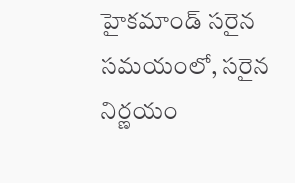హైకమాండ్ సరైన సమయంలో, సరైన నిర్ణయం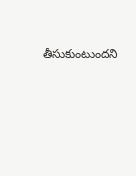తీసుకుంటుందని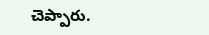చెప్పారు.